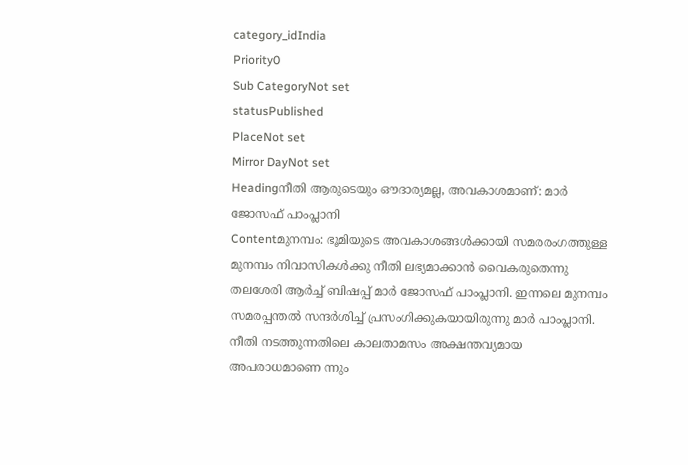category_idIndia
Priority0
Sub CategoryNot set
statusPublished
PlaceNot set
Mirror DayNot set
Headingനീതി ആരുടെയും ഔദാര്യമല്ല, അവകാശമാണ്: മാർ ജോസഫ് പാംപ്ലാനി
Contentമുനമ്പം: ഭൂമിയുടെ അവകാശങ്ങൾക്കായി സമരരംഗത്തുള്ള മുനമ്പം നിവാസികൾക്കു നീതി ലഭ്യമാക്കാൻ വൈകരുതെന്നു തലശേരി ആർച്ച് ബിഷപ്പ് മാർ ജോസഫ് പാംപ്ലാനി. ഇന്നലെ മുനമ്പം സമരപ്പന്തൽ സന്ദർശിച്ച് പ്രസംഗിക്കുകയായിരുന്നു മാർ പാംപ്ലാനി. നീതി നടത്തുന്നതിലെ കാലതാമസം അക്ഷന്തവ്യമായ അപരാധമാണെ ന്നും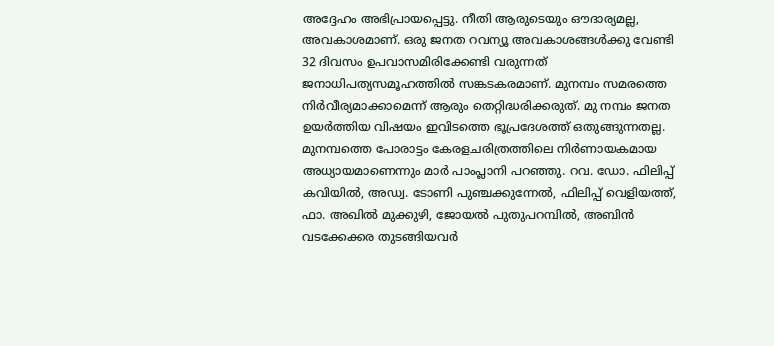അദ്ദേഹം അഭിപ്രായപ്പെട്ടു. നീതി ആരുടെയും ഔദാര്യമല്ല, അവകാശമാണ്. ഒരു ജനത റവന്യൂ അവകാശങ്ങൾക്കു വേണ്ടി 32 ദിവസം ഉപവാസമിരിക്കേണ്ടി വരുന്നത് ജനാധിപത്യസമൂഹത്തിൽ സങ്കടകരമാണ്. മുനമ്പം സമരത്തെ നിർവീര്യമാക്കാമെന്ന് ആരും തെറ്റിദ്ധരിക്കരുത്. മു നമ്പം ജനത ഉയർത്തിയ വിഷയം ഇവിടത്തെ ഭൂപ്രദേശത്ത് ഒതുങ്ങുന്നതല്ല. മുനമ്പത്തെ പോരാട്ടം കേരളചരിത്രത്തിലെ നിർണായകമായ അധ്യായമാണെന്നും മാർ പാംപ്ലാനി പറഞ്ഞു. റവ. ഡോ. ഫിലിപ്പ് കവിയിൽ, അഡ്വ. ടോണി പുഞ്ചക്കുന്നേൽ, ഫിലിപ്പ് വെളിയത്ത്, ഫാ. അഖിൽ മുക്കുഴി, ജോയൽ പുതുപറമ്പിൽ, അബിൻ വടക്കേക്കര തുടങ്ങിയവർ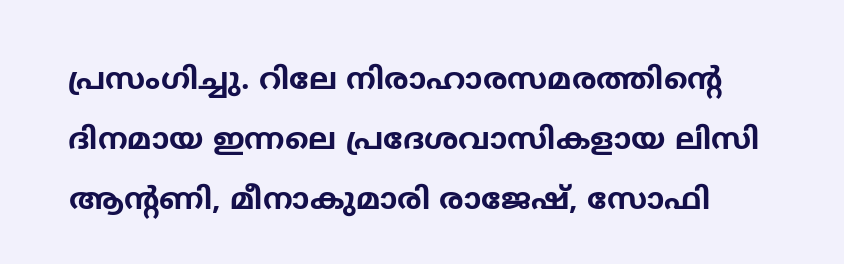പ്രസംഗിച്ചു. റിലേ നിരാഹാരസമരത്തിൻ്റെ ദിനമായ ഇന്നലെ പ്രദേശവാസികളായ ലിസി ആന്റണി, മീനാകുമാരി രാജേഷ്, സോഫി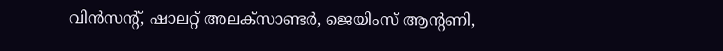വിൻസൻ്റ്, ഷാലറ്റ് അലക്സ‌ാണ്ടർ, ജെയിംസ് ആന്റണി,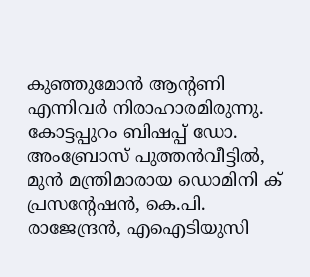കുഞ്ഞുമോൻ ആൻ്റണി എന്നിവർ നിരാഹാരമിരുന്നു. കോട്ടപ്പുറം ബിഷപ്പ് ഡോ. അംബ്രോസ് പുത്തൻവീട്ടിൽ, മുൻ മന്ത്രിമാരായ ഡൊമിനി ക് പ്രസന്റേഷൻ, കെ.പി. രാജേന്ദ്രൻ, എഐടിയുസി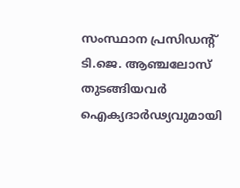സംസ്ഥാന പ്രസിഡന്റ് ടി.ജെ. ആഞ്ചലോസ് തുടങ്ങിയവർ ഐക്യദാർഢ്യവുമായി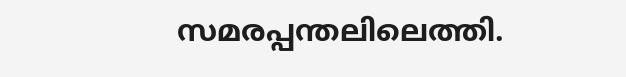സമരപ്പന്തലിലെത്തി.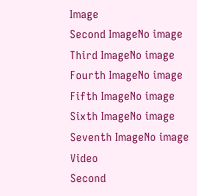Image
Second ImageNo image
Third ImageNo image
Fourth ImageNo image
Fifth ImageNo image
Sixth ImageNo image
Seventh ImageNo image
Video
Second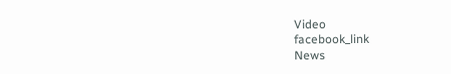Video
facebook_link
News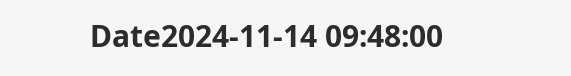Date2024-11-14 09:48:00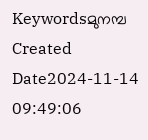Keywordsമുനമ്പ
Created Date2024-11-14 09:49:06